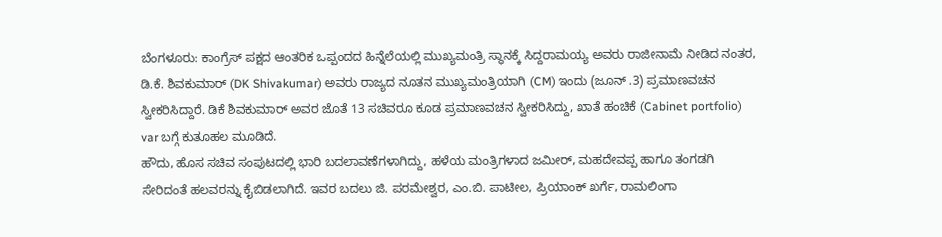ಬೆಂಗಳೂರು: ಕಾಂಗ್ರೆಸ್ ಪಕ್ಷದ ಆಂತರಿಕ ಒಪ್ಪಂದದ ಹಿನ್ನೆಲೆಯಲ್ಲಿ ಮುಖ್ಯಮಂತ್ರಿ ಸ್ಥಾನಕ್ಕೆ ಸಿದ್ದರಾಮಯ್ಯ ಅವರು ರಾಜೀನಾಮೆ ನೀಡಿದ ನಂತರ, ಡಿ.ಕೆ. ಶಿವಕುಮಾರ್ (DK Shivakumar) ಅವರು ರಾಜ್ಯದ ನೂತನ ಮುಖ್ಯಮಂತ್ರಿಯಾಗಿ (CM) ಇಂದು (ಜೂನ್ .3) ಪ್ರಮಾಣವಚನ ಸ್ವೀಕರಿಸಿದ್ದಾರೆ. ಡಿಕೆ ಶಿವಕುಮಾರ್ ಅವರ ಜೊತೆ 13 ಸಚಿವರೂ ಕೂಡ ಪ್ರಮಾಣವಚನ ಸ್ವೀಕರಿಸಿದ್ದು, ಖಾತೆ ಹಂಚಿಕೆ (Cabinet portfolio) var ಬಗ್ಗೆ ಕುತೂಹಲ ಮೂಡಿದೆ.
ಹೌದು, ಹೊಸ ಸಚಿವ ಸಂಪುಟದಲ್ಲಿ ಭಾರಿ ಬದಲಾವಣೆಗಳಾಗಿದ್ದು, ಹಳೆಯ ಮಂತ್ರಿಗಳಾದ ಜಮೀರ್, ಮಹದೇವಪ್ಪ ಹಾಗೂ ತಂಗಡಗಿ ಸೇರಿದಂತೆ ಹಲವರನ್ನು ಕೈಬಿಡಲಾಗಿದೆ. ಇವರ ಬದಲು ಜಿ. ಪರಮೇಶ್ವರ, ಎಂ.ಬಿ. ಪಾಟೀಲ, ಪ್ರಿಯಾಂಕ್ ಖರ್ಗೆ, ರಾಮಲಿಂಗಾ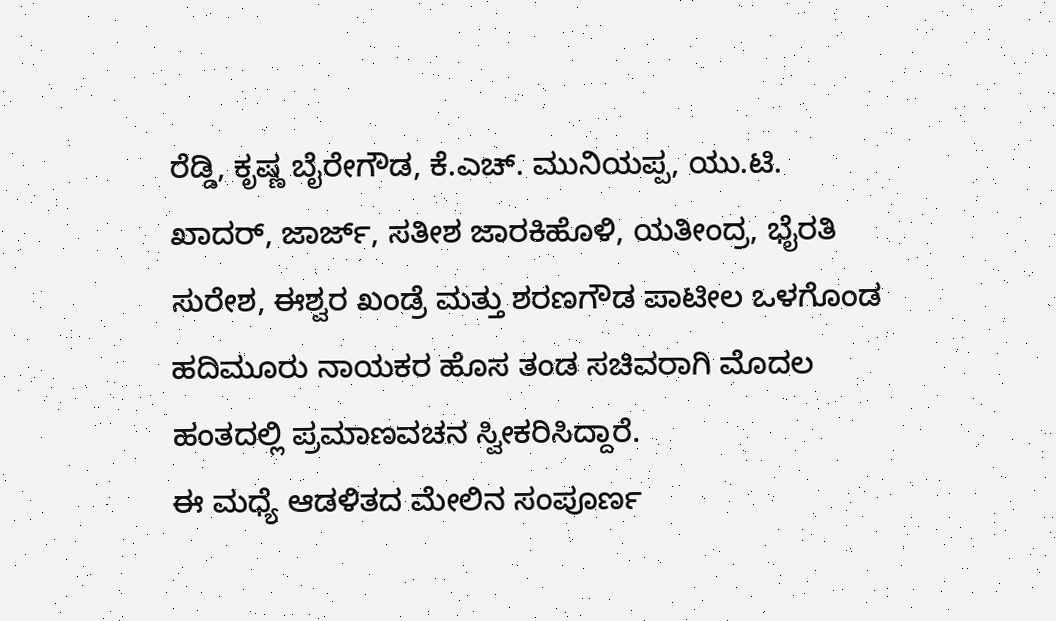ರೆಡ್ಡಿ, ಕೃಷ್ಣ ಬೈರೇಗೌಡ, ಕೆ.ಎಚ್. ಮುನಿಯಪ್ಪ, ಯು.ಟಿ. ಖಾದರ್, ಜಾರ್ಜ್, ಸತೀಶ ಜಾರಕಿಹೊಳಿ, ಯತೀಂದ್ರ, ಭೈರತಿ ಸುರೇಶ, ಈಶ್ವರ ಖಂಡ್ರೆ ಮತ್ತು ಶರಣಗೌಡ ಪಾಟೀಲ ಒಳಗೊಂಡ ಹದಿಮೂರು ನಾಯಕರ ಹೊಸ ತಂಡ ಸಚಿವರಾಗಿ ಮೊದಲ ಹಂತದಲ್ಲಿ ಪ್ರಮಾಣವಚನ ಸ್ವೀಕರಿಸಿದ್ದಾರೆ.
ಈ ಮಧ್ಯೆ ಆಡಳಿತದ ಮೇಲಿನ ಸಂಪೂರ್ಣ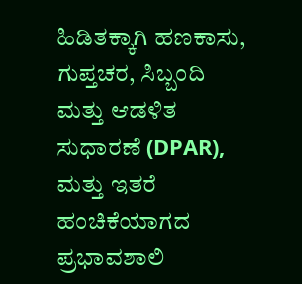ಹಿಡಿತಕ್ಕಾಗಿ ಹಣಕಾಸು, ಗುಪ್ತಚರ, ಸಿಬ್ಬಂದಿ ಮತ್ತು ಆಡಳಿತ ಸುಧಾರಣೆ (DPAR), ಮತ್ತು ಇತರೆ ಹಂಚಿಕೆಯಾಗದ ಪ್ರಭಾವಶಾಲಿ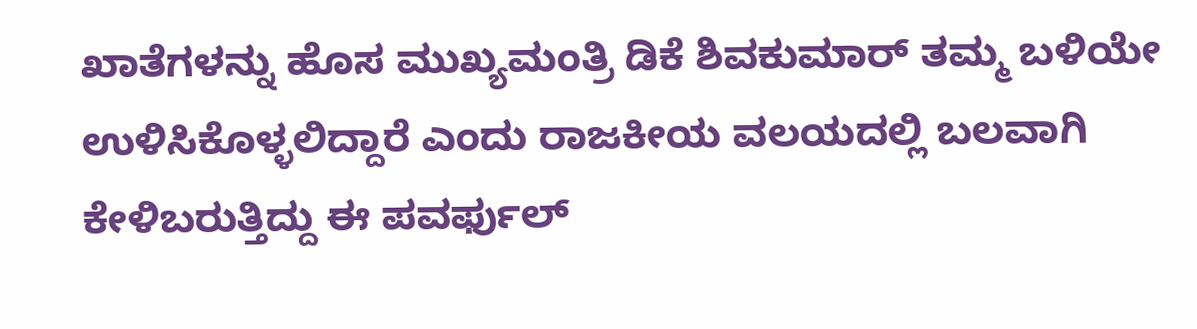ಖಾತೆಗಳನ್ನು ಹೊಸ ಮುಖ್ಯಮಂತ್ರಿ ಡಿಕೆ ಶಿವಕುಮಾರ್ ತಮ್ಮ ಬಳಿಯೇ ಉಳಿಸಿಕೊಳ್ಳಲಿದ್ದಾರೆ ಎಂದು ರಾಜಕೀಯ ವಲಯದಲ್ಲಿ ಬಲವಾಗಿ ಕೇಳಿಬರುತ್ತಿದ್ದು ಈ ಪವರ್ಫುಲ್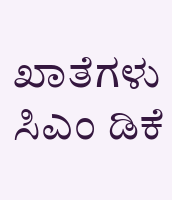ಖಾತೆಗಳು ಸಿಎಂ ಡಿಕೆ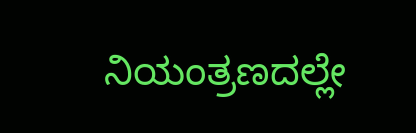ನಿಯಂತ್ರಣದಲ್ಲೇ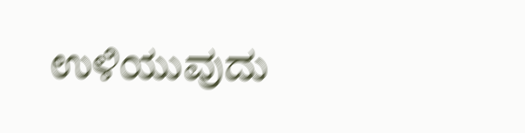ಉಳಿಯುವುದು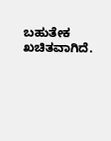ಬಹುತೇಕ ಖಚಿತವಾಗಿದೆ.